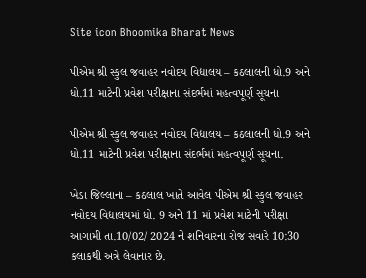Site icon Bhoomika Bharat News

પીએમ શ્રી સ્કુલ જવાહર નવોદય વિદ્યાલય – કઠલાલની ધો.9 અને ધો.11 માટેની પ્રવેશ પરીક્ષાના સંદર્ભમાં મહત્વપૂર્ણ સૂચના

પીએમ શ્રી સ્કુલ જવાહર નવોદય વિદ્યાલય – કઠલાલની ધો.9 અને ધો.11 માટેની પ્રવેશ પરીક્ષાના સંદર્ભમાં મહત્વપૂર્ણ સૂચના.

ખેડા જિલ્લાના – કઠલાલ ખાતે આવેલ પીએમ શ્રી સ્કુલ જવાહર નવોદય વિદ્યાલયમાં ધો. 9 અને 11 માં પ્રવેશ માટેની પરીક્ષા આગામી તા.10/02/ 2024 ને શનિવારના રોજ સવારે 10:30 કલાકથી અત્રે લેવાનાર છે.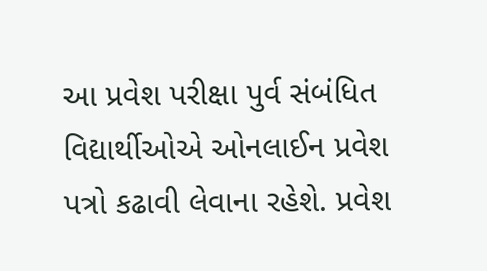આ પ્રવેશ પરીક્ષા પુર્વ સંબંધિત વિદ્યાર્થીઓએ ઓનલાઈન પ્રવેશ પત્રો કઢાવી લેવાના રહેશે. પ્રવેશ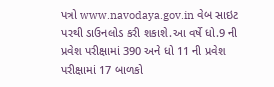પત્રો www.navodaya.gov.in વેબ સાઇટ પરથી ડાઉનલોડ કરી શકાશે.આ વર્ષે ધો.9 ની પ્રવેશ પરીક્ષામાં 390 અને ધો 11 ની પ્રવેશ પરીક્ષામાં 17 બાળકો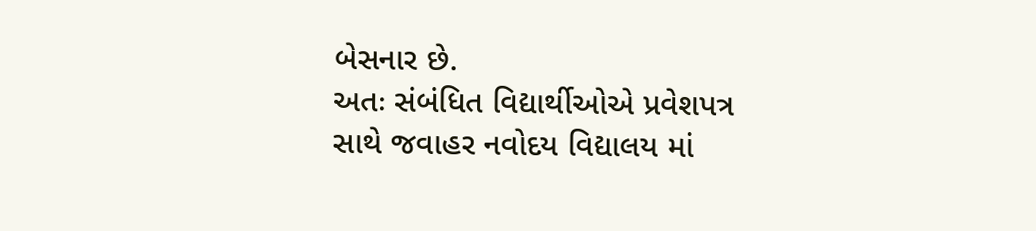બેસનાર છે.
અતઃ સંબંધિત વિદ્યાર્થીઓએ પ્રવેશપત્ર સાથે જવાહર નવોદય વિદ્યાલય માં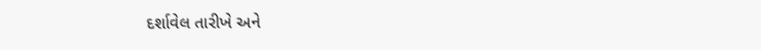દર્શાવેલ તારીખે અને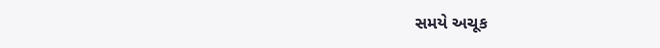સમયે અચૂક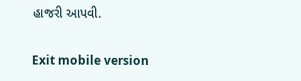હાજરી આપવી.

Exit mobile version